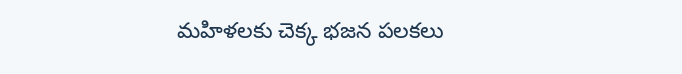మహిళలకు చెక్క భజన పలకలు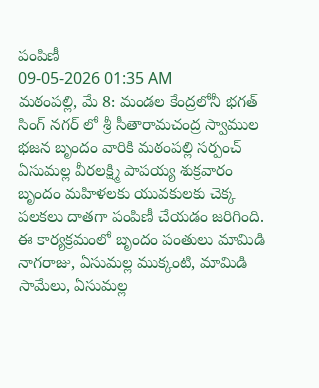పంపిణీ
09-05-2026 01:35 AM
మఠంపల్లి, మే 8: మండల కేంద్రలోనీ భగత్ సింగ్ నగర్ లో శ్రీ సీతారామచంద్ర స్వాముల భజన బృందం వారికి మఠంపల్లి సర్పంచ్ ఏసుమల్ల వీరలక్ష్మి పాపయ్య శుక్రవారం బృందం మహిళలకు యువకులకు చెక్క పలకలు దాతగా పంపిణీ చేయడం జరిగింది. ఈ కార్యక్రమంలో బృందం పంతులు మామిడి నాగరాజు, ఏసుమల్ల ముక్కంటి, మామిడి సామేలు, ఏసుమల్ల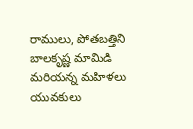రాములు, పోతబత్తిని బాలకృష్ణ మామిడి మరియన్న మహిళలు యువకులు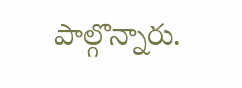పాల్గొన్నారు.